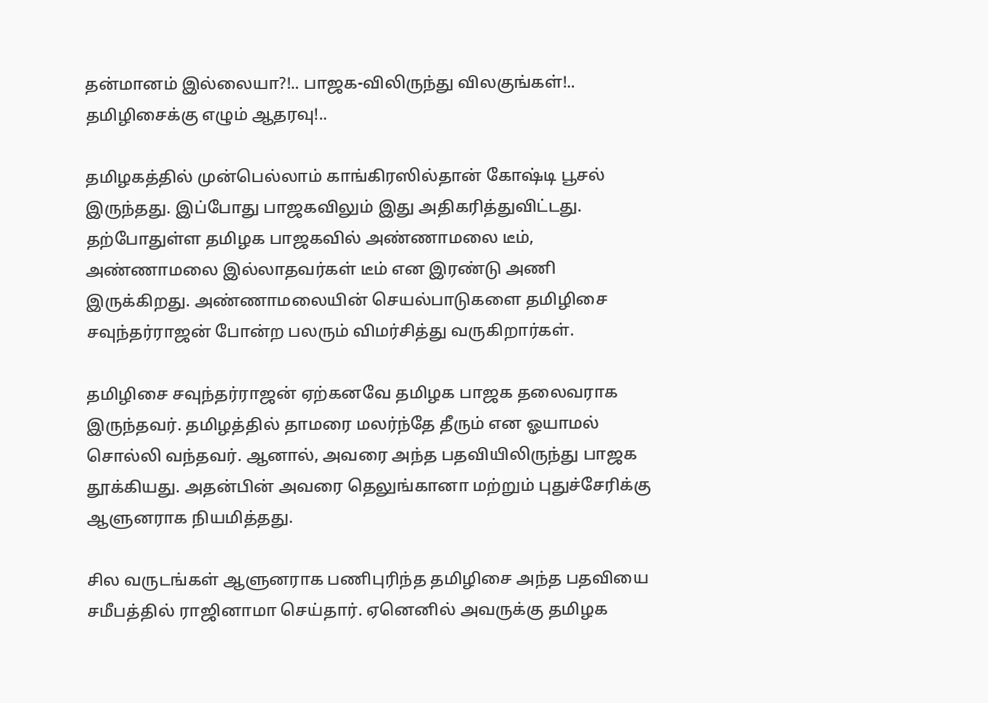தன்மானம் இல்லையா?!.. பாஜக-விலிருந்து விலகுங்கள்!.. தமிழிசைக்கு எழும் ஆதரவு!..

தமிழகத்தில் முன்பெல்லாம் காங்கிரஸில்தான் கோஷ்டி பூசல் இருந்தது. இப்போது பாஜகவிலும் இது அதிகரித்துவிட்டது. தற்போதுள்ள தமிழக பாஜகவில் அண்ணாமலை டீம், அண்ணாமலை இல்லாதவர்கள் டீம் என இரண்டு அணி இருக்கிறது. அண்ணாமலையின் செயல்பாடுகளை தமிழிசை சவுந்தர்ராஜன் போன்ற பலரும் விமர்சித்து வருகிறார்கள்.

தமிழிசை சவுந்தர்ராஜன் ஏற்கனவே தமிழக பாஜக தலைவராக இருந்தவர். தமிழத்தில் தாமரை மலர்ந்தே தீரும் என ஓயாமல் சொல்லி வந்தவர். ஆனால், அவரை அந்த பதவியிலிருந்து பாஜக தூக்கியது. அதன்பின் அவரை தெலுங்கானா மற்றும் புதுச்சேரிக்கு ஆளுனராக நியமித்தது.

சில வருடங்கள் ஆளுனராக பணிபுரிந்த தமிழிசை அந்த பதவியை சமீபத்தில் ராஜினாமா செய்தார். ஏனெனில் அவருக்கு தமிழக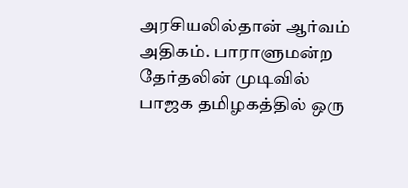அரசியலில்தான் ஆர்வம் அதிகம். பாராளுமன்ற தேர்தலின் முடிவில் பாஜக தமிழகத்தில் ஒரு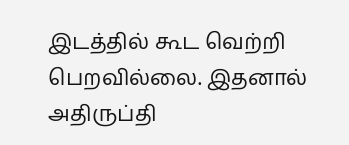இடத்தில் கூட வெற்றி பெறவில்லை. இதனால் அதிருப்தி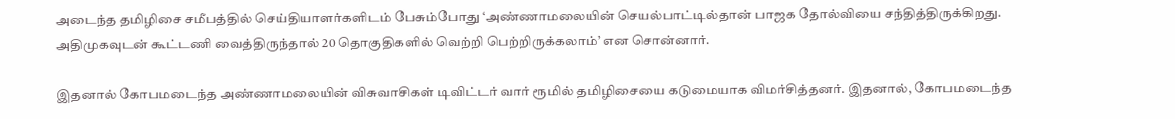அடைந்த தமிழிசை சமீபத்தில் செய்தியாளர்களிடம் பேசும்போது ‘அண்ணாமலையின் செயல்பாட்டில்தான் பாஜக தோல்வியை சந்தித்திருக்கிறது. அதிமுகவுடன் கூட்டணி வைத்திருந்தால் 20 தொகுதிகளில் வெற்றி பெற்றிருக்கலாம்’ என சொன்னார்.

இதனால் கோபமடைந்த அண்ணாமலையின் விசுவாசிகள் டிவிட்டர் வார் ரூமில் தமிழிசையை கடுமையாக விமர்சித்தனர். இதனால், கோபமடைந்த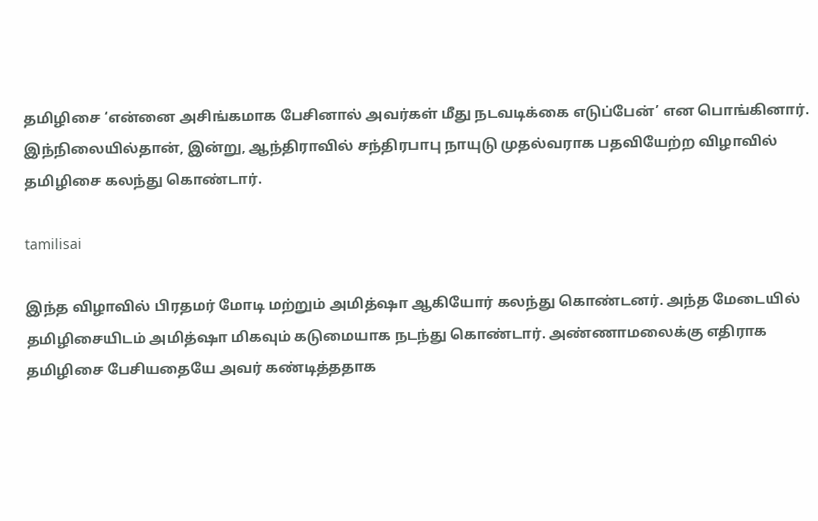தமிழிசை ‘என்னை அசிங்கமாக பேசினால் அவர்கள் மீது நடவடிக்கை எடுப்பேன்’ என பொங்கினார். இந்நிலையில்தான், இன்று, ஆந்திராவில் சந்திரபாபு நாயுடு முதல்வராக பதவியேற்ற விழாவில் தமிழிசை கலந்து கொண்டார்.

tamilisai

இந்த விழாவில் பிரதமர் மோடி மற்றும் அமித்ஷா ஆகியோர் கலந்து கொண்டனர். அந்த மேடையில் தமிழிசையிடம் அமித்ஷா மிகவும் கடுமையாக நடந்து கொண்டார். அண்ணாமலைக்கு எதிராக தமிழிசை பேசியதையே அவர் கண்டித்ததாக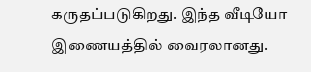கருதப்படுகிறது. இந்த வீடியோ இணையத்தில் வைரலானது.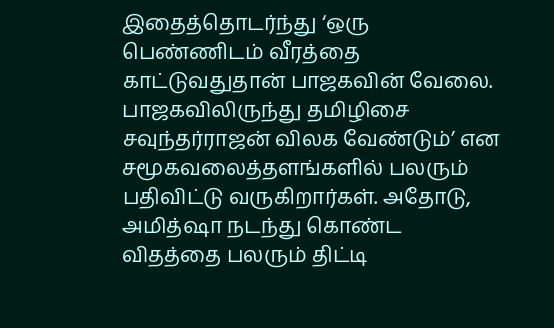இதைத்தொடர்ந்து ‘ஒரு பெண்ணிடம் வீரத்தை காட்டுவதுதான் பாஜகவின் வேலை. பாஜகவிலிருந்து தமிழிசை சவுந்தர்ராஜன் விலக வேண்டும்’ என சமூகவலைத்தளங்களில் பலரும் பதிவிட்டு வருகிறார்கள். அதோடு, அமித்ஷா நடந்து கொண்ட விதத்தை பலரும் திட்டி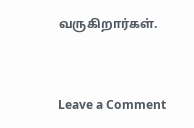வருகிறார்கள்.



Leave a Comment